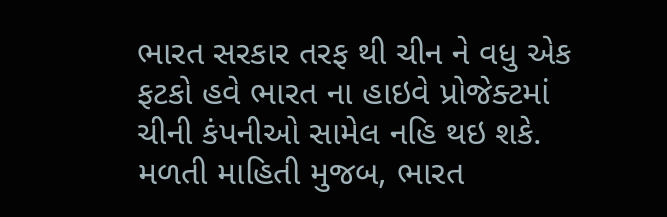ભારત સરકાર તરફ થી ચીન ને વધુ એક ફટકો હવે ભારત ના હાઇવે પ્રોજેક્ટમાં ચીની કંપનીઓ સામેલ નહિ થઇ શકે. મળતી માહિતી મુજબ, ભારત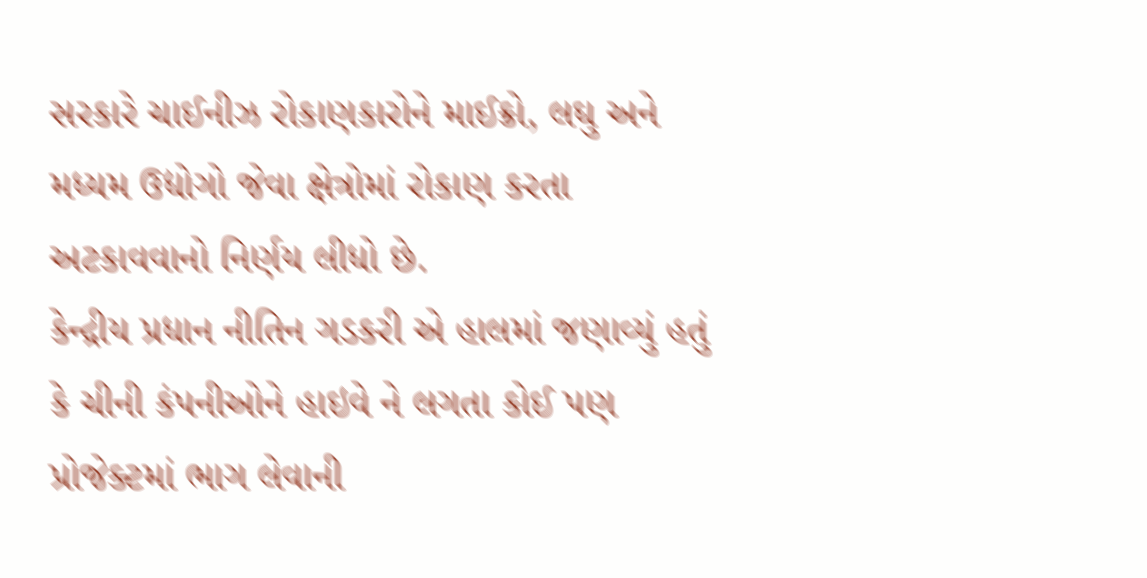સરકારે ચાઈનીઝ રોકાણકારોને માઈક્રો, લઘુ અને મધ્યમ ઉદ્યોગો જેવા ક્ષેત્રોમાં રોકાણ કરતા અટકાવવાનો નિર્ણય લીધો છે.
કેન્દ્રીય પ્રધાન નીતિન ગડકરી એ હાલમાં જણાવ્યું હતું કે ચીની કંપનીઓને હાઇવે ને લગતા કોઈ પણ પ્રોજેક્ટમાં ભાગ લેવાની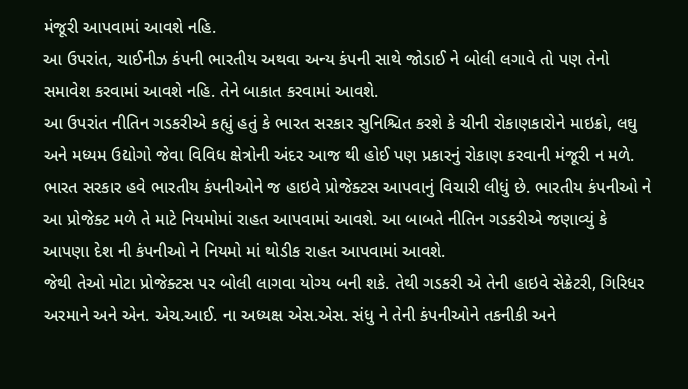મંજૂરી આપવામાં આવશે નહિ.
આ ઉપરાંત, ચાઈનીઝ કંપની ભારતીય અથવા અન્ય કંપની સાથે જોડાઈ ને બોલી લગાવે તો પણ તેનો સમાવેશ કરવામાં આવશે નહિ. તેને બાકાત કરવામાં આવશે.
આ ઉપરાંત નીતિન ગડકરીએ કહ્યું હતું કે ભારત સરકાર સુનિશ્ચિત કરશે કે ચીની રોકાણકારોને માઇક્રો, લઘુ અને મધ્યમ ઉદ્યોગો જેવા વિવિધ ક્ષેત્રોની અંદર આજ થી હોઈ પણ પ્રકારનું રોકાણ કરવાની મંજૂરી ન મળે.
ભારત સરકાર હવે ભારતીય કંપનીઓને જ હાઇવે પ્રોજેક્ટસ આપવાનું વિચારી લીધું છે. ભારતીય કંપનીઓ ને આ પ્રોજેક્ટ મળે તે માટે નિયમોમાં રાહત આપવામાં આવશે. આ બાબતે નીતિન ગડકરીએ જણાવ્યું કે આપણા દેશ ની કંપનીઓ ને નિયમો માં થોડીક રાહત આપવામાં આવશે.
જેથી તેઓ મોટા પ્રોજેક્ટસ પર બોલી લાગવા યોગ્ય બની શકે. તેથી ગડકરી એ તેની હાઇવે સેક્રેટરી, ગિરિધર અરમાને અને એન. એચ.આઈ. ના અધ્યક્ષ એસ.એસ. સંધુ ને તેની કંપનીઓને તકનીકી અને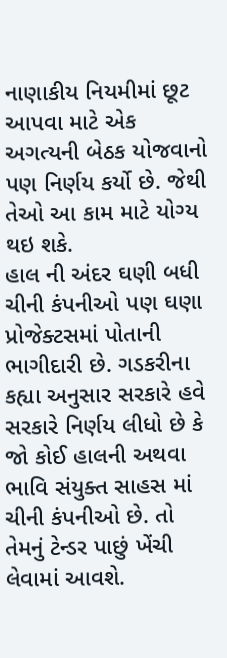નાણાકીય નિયમીમાં છૂટ આપવા માટે એક અગત્યની બેઠક યોજવાનો પણ નિર્ણય કર્યો છે. જેથી તેઓ આ કામ માટે યોગ્ય થઇ શકે.
હાલ ની અંદર ઘણી બધી ચીની કંપનીઓ પણ ઘણા પ્રોજેક્ટસમાં પોતાની ભાગીદારી છે. ગડકરીના કહ્યા અનુસાર સરકારે હવે સરકારે નિર્ણય લીધો છે કે જો કોઈ હાલની અથવા ભાવિ સંયુક્ત સાહસ માં ચીની કંપનીઓ છે. તો તેમનું ટેન્ડર પાછું ખેંચી લેવામાં આવશે.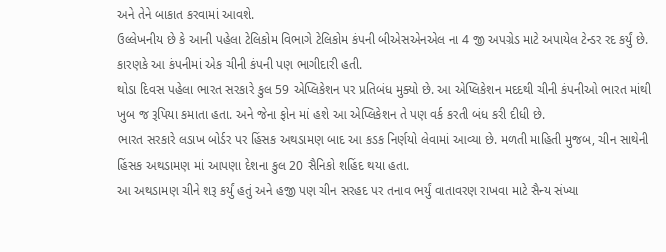અને તેને બાકાત કરવામાં આવશે.
ઉલ્લેખનીય છે કે આની પહેલા ટેલિકોમ વિભાગે ટેલિકોમ કંપની બીએસએનએલ ના 4 જી અપગ્રેડ માટે અપાયેલ ટેન્ડર રદ કર્યું છે. કારણકે આ કંપનીમાં એક ચીની કંપની પણ ભાગીદારી હતી.
થોડા દિવસ પહેલા ભારત સરકારે કુલ 59 એપ્લિકેશન પર પ્રતિબંધ મુક્યો છે. આ એપ્લિકેશન મદદથી ચીની કંપનીઓ ભારત માંથી ખુબ જ રૂપિયા કમાતા હતા. અને જેના ફોન માં હશે આ એપ્લિકેશન તે પણ વર્ક કરતી બંધ કરી દીધી છે.
ભારત સરકારે લડાખ બોર્ડર પર હિંસક અથડામણ બાદ આ કડક નિર્ણયો લેવામાં આવ્યા છે. મળતી માહિતી મુજબ, ચીન સાથેની હિંસક અથડામણ માં આપણા દેશના કુલ 20 સૈનિકો શહિંદ થયા હતા.
આ અથડામણ ચીને શરૂ કર્યું હતું અને હજી પણ ચીન સરહદ પર તનાવ ભર્યું વાતાવરણ રાખવા માટે સૈન્ય સંખ્યા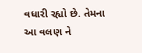વધારી રહ્યો છે. તેમના આ વલણ ને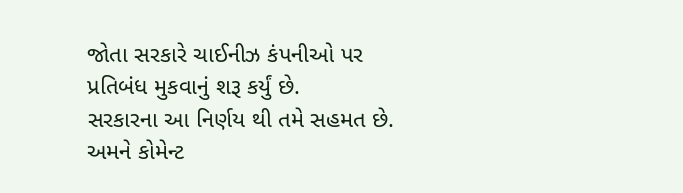જોતા સરકારે ચાઈનીઝ કંપનીઓ પર પ્રતિબંધ મુકવાનું શરૂ કર્યું છે.
સરકારના આ નિર્ણય થી તમે સહમત છે. અમને કોમેન્ટ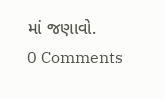માં જણાવો.
0 Comments